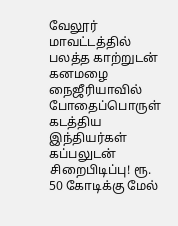வேலூர் மாவட்டத்தில் பலத்த காற்றுடன் கனமழை நைஜீரியாவில் போதைப்பொருள் கடத்திய இந்தியர்கள் கப்பலுடன் சிறைபிடிப்பு! ரூ. 50 கோடிக்கு மேல்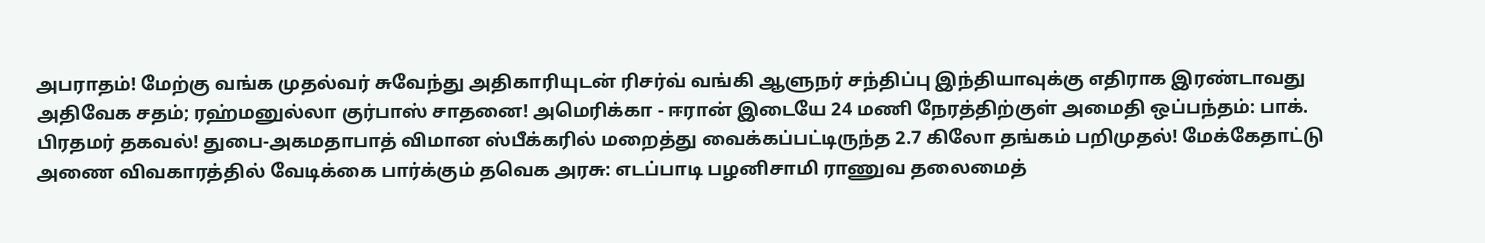அபராதம்! மேற்கு வங்க முதல்வர் சுவேந்து அதிகாரியுடன் ரிசர்வ் வங்கி ஆளுநர் சந்திப்பு இந்தியாவுக்கு எதிராக இரண்டாவது அதிவேக சதம்; ரஹ்மனுல்லா குர்பாஸ் சாதனை! அமெரிக்கா - ஈரான் இடையே 24 மணி நேரத்திற்குள் அமைதி ஒப்பந்தம்: பாக். பிரதமர் தகவல்! துபை-அகமதாபாத் விமான ஸ்பீக்கரில் மறைத்து வைக்கப்பட்டிருந்த 2.7 கிலோ தங்கம் பறிமுதல்! மேக்கேதாட்டு அணை விவகாரத்தில் வேடிக்கை பார்க்கும் தவெக அரசு: எடப்பாடி பழனிசாமி ராணுவ தலைமைத்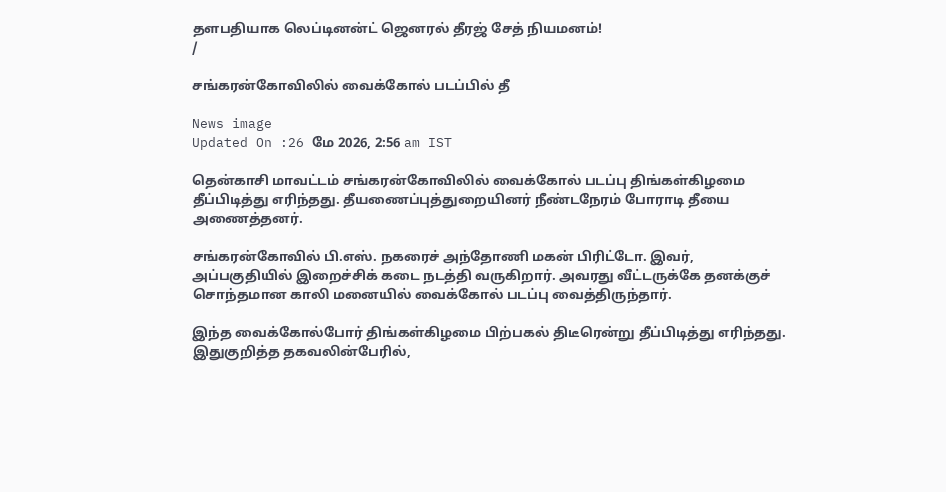தளபதியாக லெப்டினன்ட் ஜெனரல் தீரஜ் சேத் நியமனம்!
/

சங்கரன்கோவிலில் வைக்கோல் படப்பில் தீ

News image
Updated On :26 மே 2026, 2:56 am IST

தென்காசி மாவட்டம் சங்கரன்கோவிலில் வைக்கோல் படப்பு திங்கள்கிழமை தீப்பிடித்து எரிந்தது. தீயணைப்புத்துறையினர் நீண்டநேரம் போராடி தீயை அணைத்தனர்.

சங்கரன்கோவில் பி.எஸ். நகரைச் அந்தோணி மகன் பிரிட்டோ. இவர், அப்பகுதியில் இறைச்சிக் கடை நடத்தி வருகிறார். அவரது வீட்டருக்கே தனக்குச் சொந்தமான காலி மனையில் வைக்கோல் படப்பு வைத்திருந்தார்.

இந்த வைக்கோல்போர் திங்கள்கிழமை பிற்பகல் திடீரென்று தீப்பிடித்து எரிந்தது. இதுகுறித்த தகவலின்பேரில்,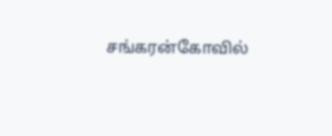சங்கரன்கோவில்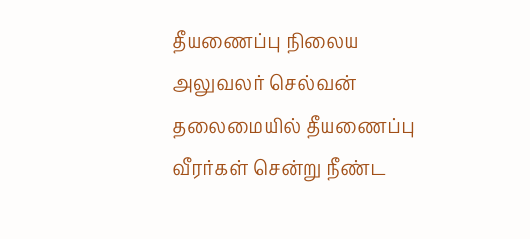தீயணைப்பு நிலைய அலுவலர் செல்வன் தலைமையில் தீயணைப்பு வீரர்கள் சென்று நீண்ட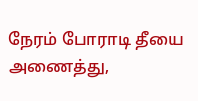நேரம் போராடி தீயை அணைத்து,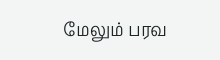மேலும் பரவ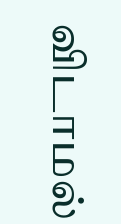விடாமல்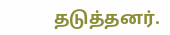தடுத்தனர்.